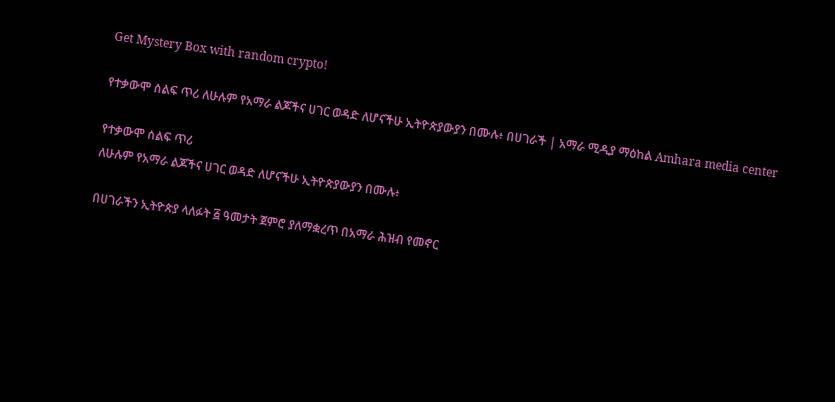Get Mystery Box with random crypto!

የተቃውሞ ሰልፍ ጥሪ ለሁሉም የአማራ ልጆችና ሀገር ወዳድ ለሆናችሁ ኢትዮጵያውያን በሙሉ፥ በሀገራች | አማራ ሚዲያ ማዕከል Amhara media center

የተቃውሞ ሰልፍ ጥሪ
ለሁሉም የአማራ ልጆችና ሀገር ወዳድ ለሆናችሁ ኢትዮጵያውያን በሙሉ፥

በሀገራችን ኢትዮጵያ ላለፉት ፭ ዓመታት ጀምሮ ያለማቋረጥ በአማራ ሕዝብ የመኖር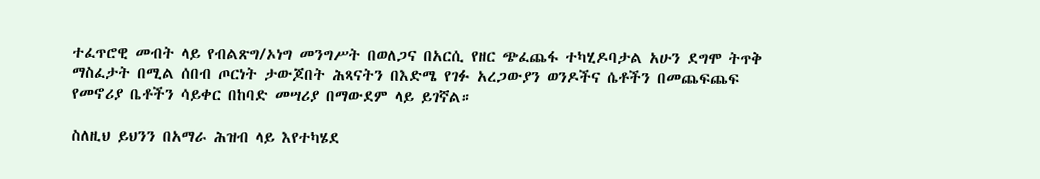ተፈጥሮዊ መብት ላይ የብልጽግ/ኦነግ መንግሥት በወለጋና በአርሲ የዘር ጭፈጨፋ ተካሂዶባታል አሁን ደግሞ ትጥቅ ማስፈታት በሚል ሰበብ ጦርነት ታውጆበት ሕጻናትን በእድሜ የገፉ አረጋውያን ወንዶችና ሴቶችን በመጨፍጨፍ የመኖሪያ ቤቶችን ሳይቀር በከባድ መሣሪያ በማውደም ላይ ይገኛል።

ስለዚህ ይህንን በአማራ ሕዝብ ላይ እየተካሄደ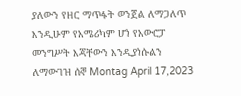ያለውን የዘር ማጥፋት ወንጀል ለማጋለጥ እንዲሁም የአሜሪካም ሆነ የአውሮፓ መንግሥት እጃቸውን እንዲያነሱልን ለማውገዝ ሰኞ Montag April 17,2023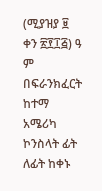(ሚያዝያ ፱ ቀን ፳፻፲፭) ዓ ም በፍራንክፈርት ከተማ
አሜሪካ ኮንስላት ፊት ለፊት ከቀኑ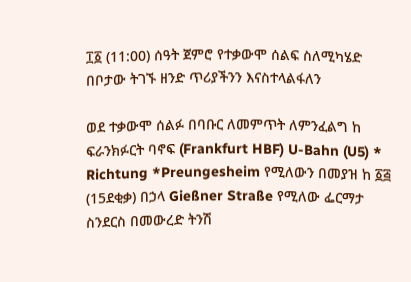፲፩ (11:00) ሰዓት ጀምሮ የተቃውሞ ሰልፍ ስለሚካሄድ በቦታው ትገኙ ዘንድ ጥሪያችንን እናስተላልፋለን

ወደ ተቃውሞ ሰልፉ በባቡር ለመምጥት ለምንፈልግ ከ ፍራንክፉርት ባኖፍ (Frankfurt HBF) U-Bahn (U5) * Richtung *Preungesheim የሚለውን በመያዝ ከ ፩፭ (15ደቂቃ) በኃላ Gießner Straße የሚለው ፌርማታ ስንደርስ በመውረድ ትንሽ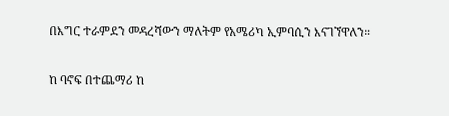በእግር ተራምደን መዳረሻውን ማለትም የአሜሪካ ኢምባሲን እናገኘዋለን።

ከ ባኖፍ በተጨማሪ ከ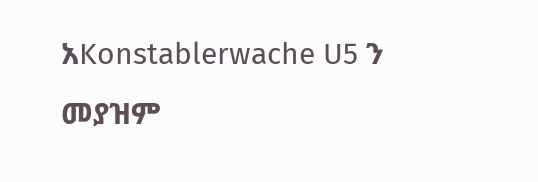አKonstablerwache U5 ን መያዝም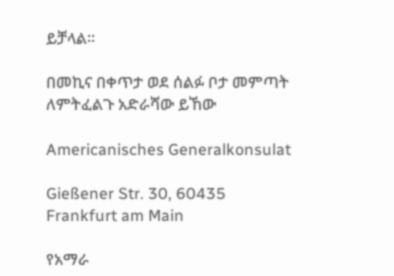ይቻላል።

በመኪና በቀጥታ ወደ ሰልፉ ቦታ መምጣት ለምትፈልጉ አድራሻው ይኸው

Americanisches Generalkonsulat

Gießener Str. 30, 60435 Frankfurt am Main

የአማራ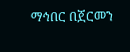ማኅበር በጀርመን